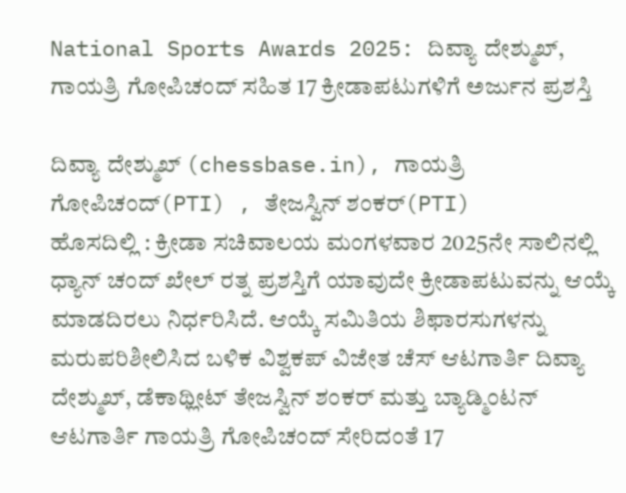National Sports Awards 2025: ದಿವ್ಯಾ ದೇಶ್ಮುಖ್, ಗಾಯತ್ರಿ ಗೋಪಿಚಂದ್ ಸಹಿತ 17 ಕ್ರೀಡಾಪಟುಗಳಿಗೆ ಅರ್ಜುನ ಪ್ರಶಸ್ತಿ

ದಿವ್ಯಾ ದೇಶ್ಮುಖ್ (chessbase.in), ಗಾಯತ್ರಿ ಗೋಪಿಚಂದ್(PTI) , ತೇಜಸ್ವಿನ್ ಶಂಕರ್(PTI)
ಹೊಸದಿಲ್ಲಿ : ಕ್ರೀಡಾ ಸಚಿವಾಲಯ ಮಂಗಳವಾರ 2025ನೇ ಸಾಲಿನಲ್ಲಿ ಧ್ಯಾನ್ ಚಂದ್ ಖೇಲ್ ರತ್ನ ಪ್ರಶಸ್ತಿಗೆ ಯಾವುದೇ ಕ್ರೀಡಾಪಟುವನ್ನು ಆಯ್ಕೆ ಮಾಡದಿರಲು ನಿರ್ಧರಿಸಿದೆ. ಆಯ್ಕೆ ಸಮಿತಿಯ ಶಿಫಾರಸುಗಳನ್ನು ಮರುಪರಿಶೀಲಿಸಿದ ಬಳಿಕ ವಿಶ್ವಕಪ್ ವಿಜೇತ ಚೆಸ್ ಆಟಗಾರ್ತಿ ದಿವ್ಯಾ ದೇಶ್ಮುಖ್, ಡೆಕಾಥ್ಲೀಟ್ ತೇಜಸ್ವಿನ್ ಶಂಕರ್ ಮತ್ತು ಬ್ಯಾಡ್ಮಿಂಟನ್ ಆಟಗಾರ್ತಿ ಗಾಯತ್ರಿ ಗೋಪಿಚಂದ್ ಸೇರಿದಂತೆ 17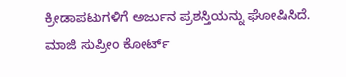ಕ್ರೀಡಾಪಟುಗಳಿಗೆ ಅರ್ಜುನ ಪ್ರಶಸ್ತಿಯನ್ನು ಘೋಷಿಸಿದೆ.
ಮಾಜಿ ಸುಪ್ರೀಂ ಕೋರ್ಟ್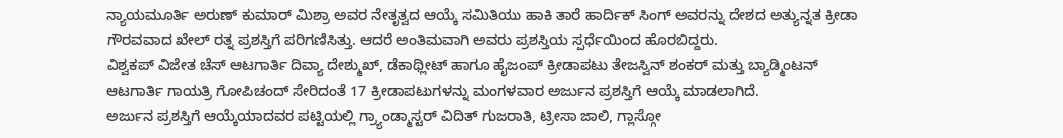ನ್ಯಾಯಮೂರ್ತಿ ಅರುಣ್ ಕುಮಾರ್ ಮಿಶ್ರಾ ಅವರ ನೇತೃತ್ವದ ಆಯ್ಕೆ ಸಮಿತಿಯು ಹಾಕಿ ತಾರೆ ಹಾರ್ದಿಕ್ ಸಿಂಗ್ ಅವರನ್ನು ದೇಶದ ಅತ್ಯುನ್ನತ ಕ್ರೀಡಾ ಗೌರವವಾದ ಖೇಲ್ ರತ್ನ ಪ್ರಶಸ್ತಿಗೆ ಪರಿಗಣಿಸಿತ್ತು. ಆದರೆ ಅಂತಿಮವಾಗಿ ಅವರು ಪ್ರಶಸ್ತಿಯ ಸ್ಪರ್ಧೆಯಿಂದ ಹೊರಬಿದ್ದರು.
ವಿಶ್ವಕಪ್ ವಿಜೇತ ಚೆಸ್ ಆಟಗಾರ್ತಿ ದಿವ್ಯಾ ದೇಶ್ಮುಖ್, ಡೆಕಾಥ್ಲೀಟ್ ಹಾಗೂ ಹೈಜಂಪ್ ಕ್ರೀಡಾಪಟು ತೇಜಸ್ವಿನ್ ಶಂಕರ್ ಮತ್ತು ಬ್ಯಾಡ್ಮಿಂಟನ್ ಆಟಗಾರ್ತಿ ಗಾಯತ್ರಿ ಗೋಪಿಚಂದ್ ಸೇರಿದಂತೆ 17 ಕ್ರೀಡಾಪಟುಗಳನ್ನು ಮಂಗಳವಾರ ಅರ್ಜುನ ಪ್ರಶಸ್ತಿಗೆ ಆಯ್ಕೆ ಮಾಡಲಾಗಿದೆ.
ಅರ್ಜುನ ಪ್ರಶಸ್ತಿಗೆ ಆಯ್ಕೆಯಾದವರ ಪಟ್ಟಿಯಲ್ಲಿ ಗ್ರ್ಯಾಂಡ್ಮಾಸ್ಟರ್ ವಿದಿತ್ ಗುಜರಾತಿ, ಟ್ರೀಸಾ ಜಾಲಿ, ಗ್ಲಾಸ್ಗೋ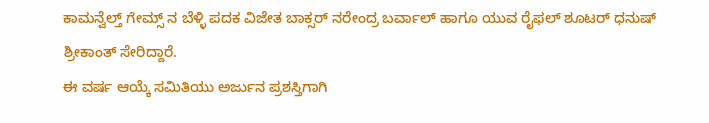ಕಾಮನ್ವೆಲ್ತ್ ಗೇಮ್ಸ್ ನ ಬೆಳ್ಳಿ ಪದಕ ವಿಜೇತ ಬಾಕ್ಸರ್ ನರೇಂದ್ರ ಬರ್ವಾಲ್ ಹಾಗೂ ಯುವ ರೈಫಲ್ ಶೂಟರ್ ಧನುಷ್ ಶ್ರೀಕಾಂತ್ ಸೇರಿದ್ದಾರೆ.
ಈ ವರ್ಷ ಆಯ್ಕೆ ಸಮಿತಿಯು ಅರ್ಜುನ ಪ್ರಶಸ್ತಿಗಾಗಿ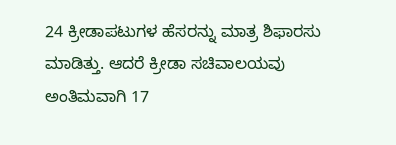24 ಕ್ರೀಡಾಪಟುಗಳ ಹೆಸರನ್ನು ಮಾತ್ರ ಶಿಫಾರಸು ಮಾಡಿತ್ತು. ಆದರೆ ಕ್ರೀಡಾ ಸಚಿವಾಲಯವು ಅಂತಿಮವಾಗಿ 17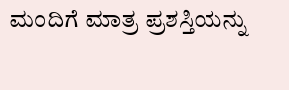ಮಂದಿಗೆ ಮಾತ್ರ ಪ್ರಶಸ್ತಿಯನ್ನು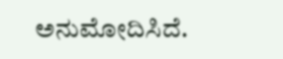ಅನುಮೋದಿಸಿದೆ.